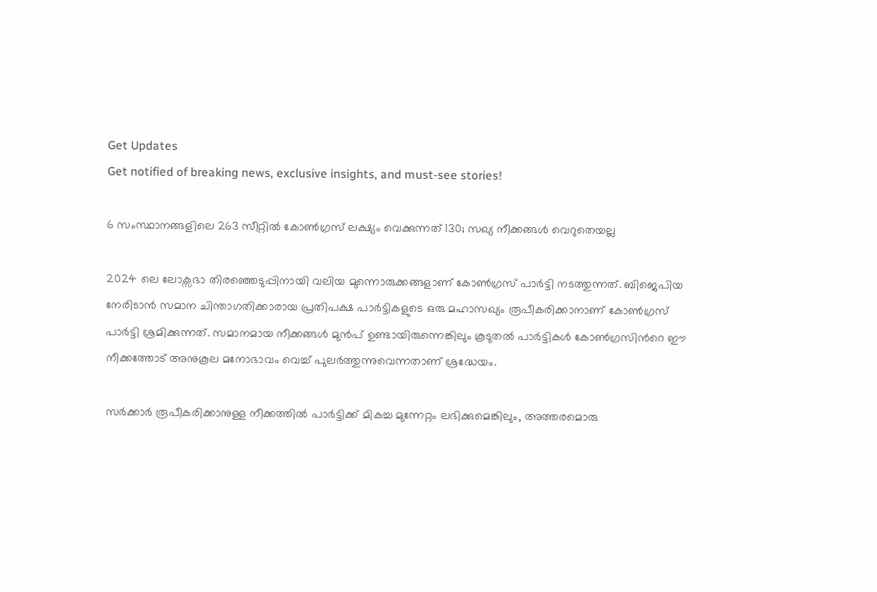Get Updates
Get notified of breaking news, exclusive insights, and must-see stories!

6 സംസ്ഥാനങ്ങളിലെ 263 സീറ്റില്‍ കോണ്‍ഗ്രസ് ലക്ഷ്യം വെക്കുന്നത് 130; സഖ്യ നീക്കങ്ങള്‍ വെറുതെയല്ല

2024 ലെ ലോക്സഭാ തിരഞ്ഞെടുപ്പിനായി വലിയ മുന്നൊരുക്കങ്ങളാണ് കോണ്‍ഗ്രസ് പാര്‍ട്ടി നടത്തുന്നത്. ബിജെപിയ നേരിടാൻ സമാന ചിന്താഗതിക്കാരായ പ്രതിപക്ഷ പാർട്ടികളുടെ ഒരു മഹാസഖ്യം രൂപീകരിക്കാനാണ് കോൺഗ്രസ് പാർട്ടി ശ്രമിക്കുന്നത്. സമാനമായ നീക്കങ്ങള്‍ മുന്‍പ് ഉണ്ടായിരുന്നെങ്കിലും കൂടുതല്‍ പാര്‍ട്ടികള്‍ കോണ്‍ഗ്രസിന്‍റെ ഈ നീക്കത്തോട് അനുകൂല മനോഭാവം വെച്ച് പുലര്‍ത്തുന്നുവെന്നതാണ് ശ്രദ്ധേയം.

സർക്കാർ രൂപീകരിക്കാനുള്ള നീക്കത്തില്‍ പാർട്ടിക്ക് മികച്ച മുന്നേറ്റം ലഭിക്കുമെങ്കിലും, അത്തരമൊരു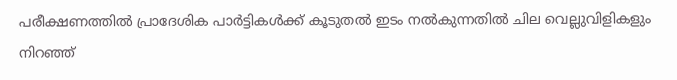പരീക്ഷണത്തില്‍ പ്രാദേശിക പാർട്ടികൾക്ക് കൂടുതൽ ഇടം നൽകുന്നതില്‍ ചില വെല്ലുവിളികളും നിറഞ്ഞ്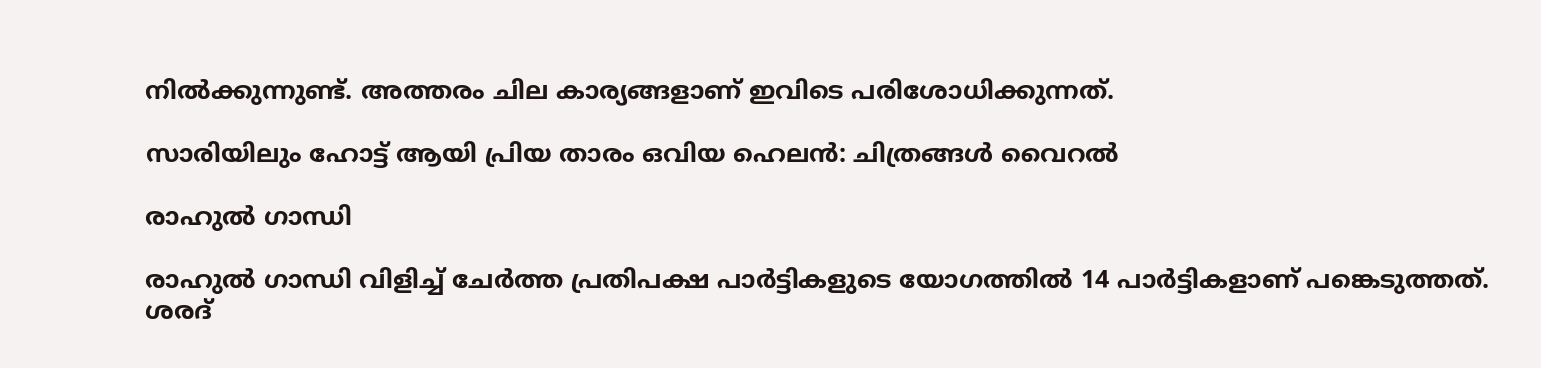നില്‍ക്കുന്നുണ്ട്. അത്തരം ചില കാര്യങ്ങളാണ് ഇവിടെ പരിശോധിക്കുന്നത്.

സാരിയിലും ഹോട്ട് ആയി പ്രിയ താരം ഒവിയ ഹെലന്‍: ചിത്രങ്ങള്‍ വൈറല്‍

രാഹുൽ ഗാന്ധി

രാഹുൽ ഗാന്ധി വിളിച്ച് ചേര്‍ത്ത പ്രതിപക്ഷ പാര്‍ട്ടികളുടെ യോഗത്തില്‍ 14 പാർട്ടികളാണ് പങ്കെടുത്തത്. ശരദ്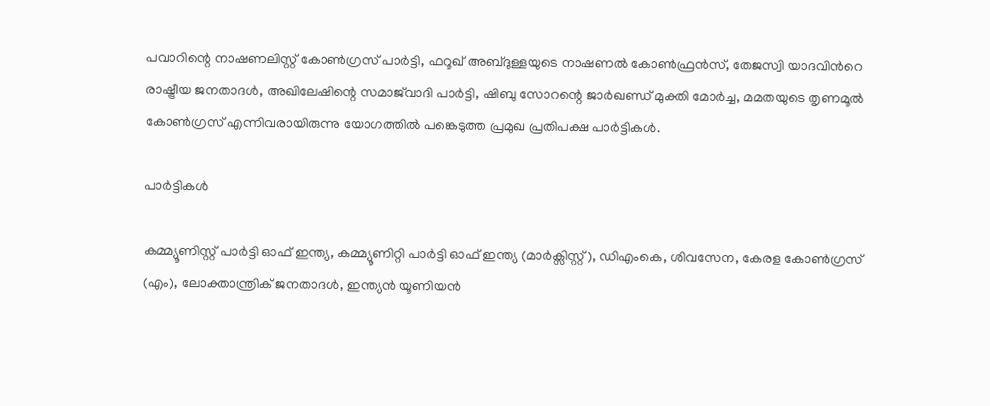പവാറിന്റെ നാഷണലിസ്റ്റ് കോൺഗ്രസ് പാർട്ടി, ഫറൂഖ് അബ്ദുള്ളയുടെ നാഷണല്‍ കോണ്‍ഫ്രന്‍സ്, തേജസ്വി യാദവിന്‍റെ രാഷ്ട്രീയ ജനതാദൾ, അഖിലേഷിന്റെ സമാജ്‌വാദി പാർട്ടി, ഷിബു സോറന്റെ ജാർഖണ്ഡ് മുക്തി മോർച്ച, മമതയുടെ തൃണമൂൽ കോൺഗ്രസ് എന്നിവരായിരുന്നു യോഗത്തില്‍ പങ്കെടുത്ത പ്രമുഖ പ്രതിപക്ഷ പാര്‍ട്ടികള്‍.

പാര്‍ട്ടികള്‍

കമ്മ്യൂണിസ്റ്റ് പാർട്ടി ഓഫ് ഇന്ത്യ, കമ്മ്യൂണിറ്റി പാർട്ടി ഓഫ് ഇന്ത്യ (മാർക്സിസ്റ്റ്), ഡിഎംകെ, ശിവസേന, കേരള കോൺഗ്രസ് (എം), ലോക്താന്ത്രിക് ജനതാദൾ, ഇന്ത്യൻ യൂണിയൻ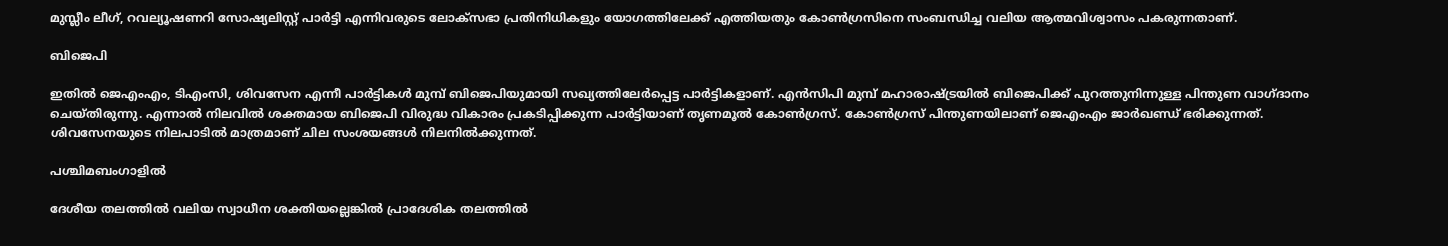മുസ്ലീം ലീഗ്, റവല്യൂഷണറി സോഷ്യലിസ്റ്റ് പാർട്ടി എന്നിവരുടെ ലോക്സഭാ പ്രതിനിധികളും യോഗത്തിലേക്ക് എത്തിയതും കോണ്‍ഗ്രസിനെ സംബന്ധിച്ച വലിയ ആത്മവിശ്വാസം പകരുന്നതാണ്.

ബിജെപി

ഇതില്‍ ജെഎംഎം, ടിഎംസി, ശിവസേന എന്നീ പാര്‍ട്ടികള്‍ മുമ്പ് ബിജെപിയുമായി സഖ്യത്തിലേര്‍പ്പെട്ട പാര്‍ട്ടികളാണ്. എൻസിപി മുമ്പ് മഹാരാഷ്ട്രയിൽ ബിജെപിക്ക് പുറത്തുനിന്നുള്ള പിന്തുണ വാഗ്ദാനം ചെയ്തിരുന്നു. എന്നാല്‍ നിലവില്‍ ശക്തമായ ബിജെപി വിരുദ്ധ വികാരം പ്രകടിപ്പിക്കുന്ന പാര്‍ട്ടിയാണ് തൃണമൂല്‍ കോണ്‍ഗ്രസ്. കോണ്‍ഗ്രസ് പിന്തുണയിലാണ് ജെഎംഎം ജാര്‍ഖണ്ഡ‍് ഭരിക്കുന്നത്. ശിവസേനയുടെ നിലപാടില്‍ മാത്രമാണ് ചില സംശയങ്ങള്‍ നിലനില്‍ക്കുന്നത്.

പശ്ചിമബംഗാളില്‍

ദേശീയ തലത്തില്‍ വലിയ സ്വാധീന ശക്തിയല്ലെങ്കില്‍ പ്രാദേശിക തലത്തില്‍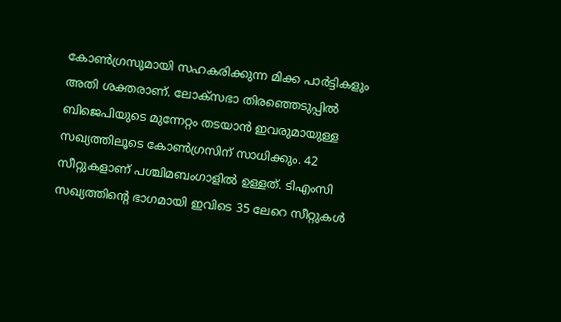കോൺഗ്രസുമായി സഹകരിക്കുന്ന മിക്ക പാർട്ടികളും അതി ശക്തരാണ്. ലോക്സഭാ തിരഞ്ഞെടുപ്പില്‍ ബിജെപിയുടെ മുന്നേറ്റം തടയാന്‍ ഇവരുമായുള്ള സഖ്യത്തിലൂടെ കോണ്‍ഗ്രസിന് സാധിക്കും. 42 സീറ്റുകളാണ് പശ്ചിമബംഗാളില്‍ ഉള്ളത്. ടിഎംസി സഖ്യത്തിന്‍റെ ഭാഗമായി ഇവിടെ 35 ലേറെ സീറ്റുകള്‍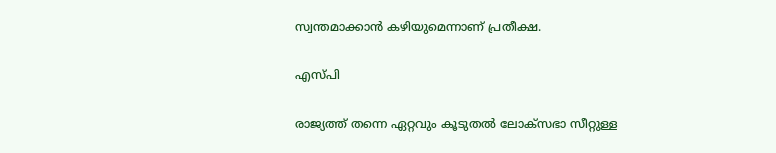സ്വന്തമാക്കാന്‍ കഴിയുമെന്നാണ് പ്രതീക്ഷ.

എസ്പി

രാജ്യത്ത് തന്നെ ഏറ്റവും കൂടുതല്‍ ലോക്സഭാ സീറ്റുള്ള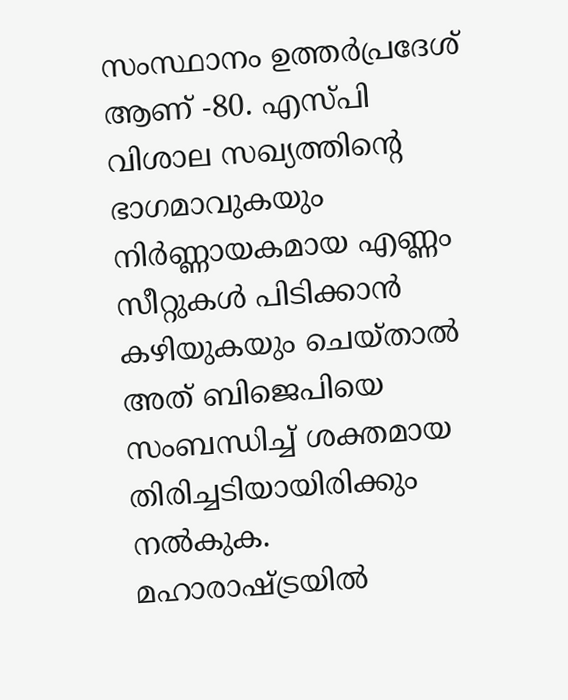സംസ്ഥാനം ഉത്തര്‍പ്രദേശ് ആണ് -80. എസ്പി വിശാല സഖ്യത്തിന്‍റെ ഭാഗമാവുകയും നിര്‍ണ്ണായകമായ എണ്ണം സീറ്റുകള്‍ പിടിക്കാന്‍ കഴിയുകയും ചെയ്താല്‍ അത് ബിജെപിയെ സംബന്ധിച്ച് ശക്തമായ തിരിച്ചടിയായിരിക്കും നല്‍കുക. മഹാരാഷ്ട്രയില്‍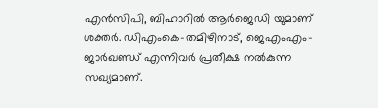എന്‍സിപി, ബിഹാറില്‍ ആര്‍ജെഡി യുമാണ് ശക്തര്‍. ഡിഎംകെ-തമിഴിനാട്, ജെഎംഎം-ജാര്‍ഖണ്ഡ് എന്നിവര്‍ പ്രതീക്ഷ നല്‍കുന്ന സഖ്യമാണ്.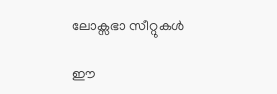ലോക്സഭാ സീറ്റുകള്‍

ഈ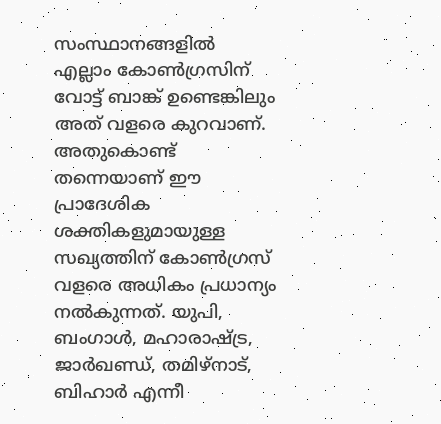സംസ്ഥാനങ്ങളില്‍ എല്ലാം കോണ്‍ഗ്രസിന് വോട്ട് ബാങ്ക് ഉണ്ടെങ്കിലും അത് വളരെ കുറവാണ്. അതുകൊണ്ട് തന്നെയാണ് ഈ പ്രാദേശിക ശക്തികളുമായുള്ള സഖ്യത്തിന് കോണ്‍ഗ്രസ് വളരെ അധികം പ്രധാന്യം നല്‍കുന്നത്. യുപി, ബംഗാള്‍, മഹാരാഷ്ട്ര, ജാര്‍ഖണ്ഡ്, തമിഴ്നാട്, ബിഹാര്‍ എന്നീ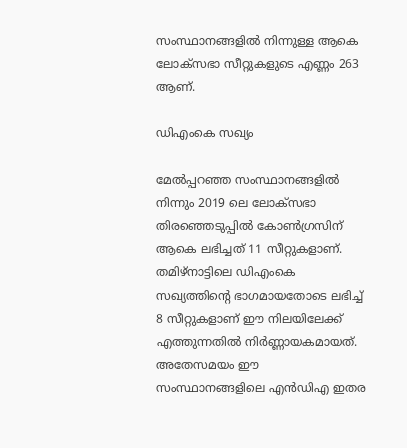സംസ്ഥാനങ്ങളില്‍ നിന്നുള്ള ആകെ ലോക്സഭാ സീറ്റുകളുടെ എണ്ണം 263 ആണ്.

ഡിഎംകെ സഖ്യം

മേല്‍പ്പറഞ്ഞ സംസ്ഥാനങ്ങളില്‍ നിന്നും 2019 ലെ ലോക്സഭാ തിരഞ്ഞെടുപ്പില്‍ കോണ്‍ഗ്രസിന് ആകെ ലഭിച്ചത് 11 സീറ്റുകളാണ്. തമിഴ്നാട്ടിലെ ഡിഎംകെ സഖ്യത്തിന്‍റെ ഭാഗമായതോടെ ലഭിച്ച് 8 സീറ്റുകളാണ് ഈ നിലയിലേക്ക് എത്തുന്നതില്‍ നിര്‍ണ്ണായകമായത്. അതേസമയം ഈ സംസ്ഥാനങ്ങളിലെ എന്‍ഡിഎ ഇതര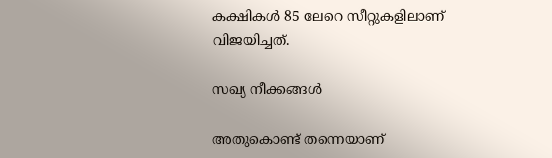കക്ഷികള്‍ 85 ലേറെ സീറ്റുകളിലാണ് വിജയിച്ചത്.

സഖ്യ നീക്കങ്ങള്‍

അതുകൊണ്ട് തന്നെയാണ്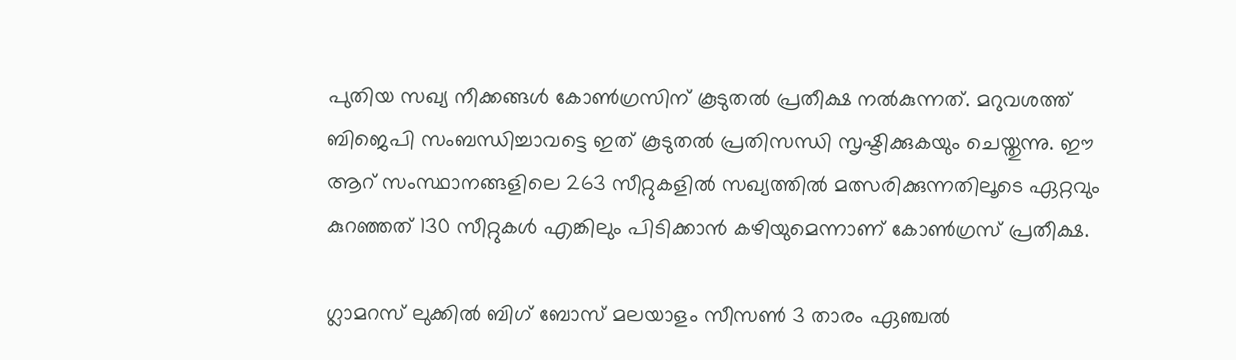പുതിയ സഖ്യ നീക്കങ്ങള്‍ കോണ്‍ഗ്രസിന് കൂടുതല്‍ പ്രതീക്ഷ നല്‍കുന്നത്. മറുവശത്ത് ബിജെപി സംബന്ധിച്ചാവട്ടെ ഇത് കൂടുതല്‍ പ്രതിസന്ധി സൃഷ്ടിക്കുകയും ചെയ്തുന്നു. ഈ ആറ് സംസ്ഥാനങ്ങളിലെ 263 സീറ്റുകളില്‍ സഖ്യത്തില്‍ മത്സരിക്കുന്നതിലൂടെ ഏറ്റവും കുറഞ്ഞത് 130 സീറ്റുകള്‍ എങ്കിലും പിടിക്കാന്‍ കഴിയുമെന്നാണ് കോണ്‍ഗ്രസ് പ്രതീക്ഷ.

ഗ്ലാമറസ് ലുക്കില്‍ ബിഗ് ബോസ് മലയാളം സീസണ്‍ 3 താരം ഏഞ്ചല്‍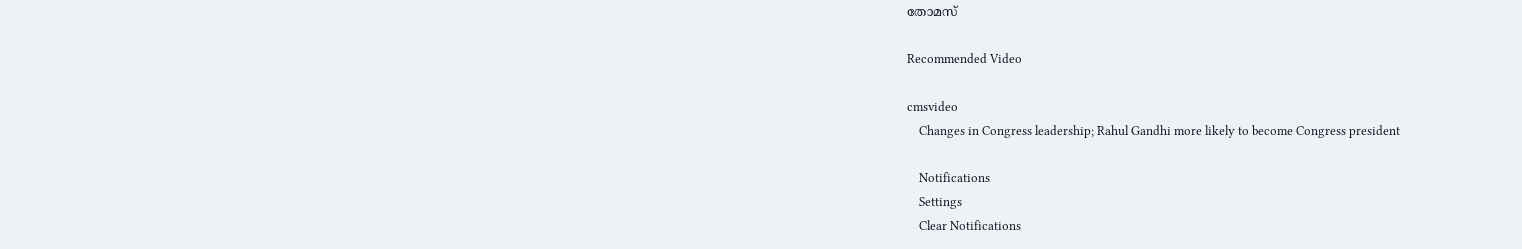തോമസ്

Recommended Video

cmsvideo
    Changes in Congress leadership; Rahul Gandhi more likely to become Congress president

    Notifications
    Settings
    Clear Notifications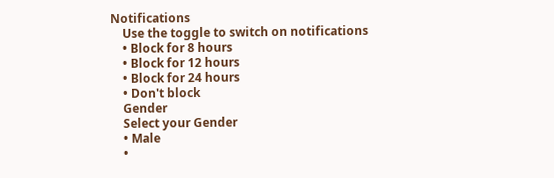Notifications
    Use the toggle to switch on notifications
    • Block for 8 hours
    • Block for 12 hours
    • Block for 24 hours
    • Don't block
    Gender
    Select your Gender
    • Male
    •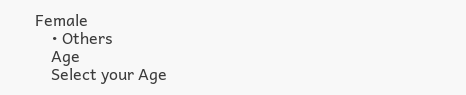Female
    • Others
    Age
    Select your Age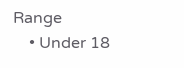Range
    • Under 18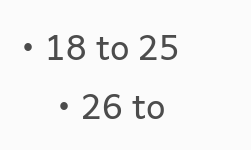• 18 to 25
    • 26 to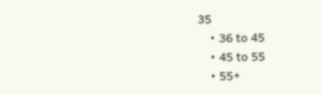35
    • 36 to 45
    • 45 to 55
    • 55+